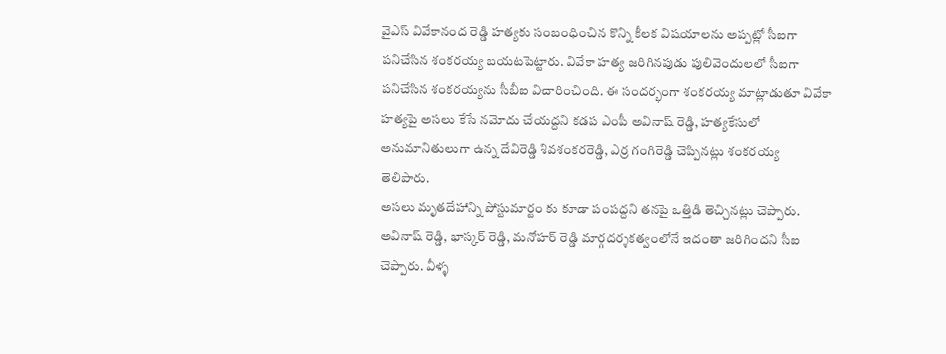వైఎస్ వివేకానంద రెడ్డి హత్యకు సంబంధించిన కొన్ని కీలక విషయాలను అప్పట్లో సీఐగా పనిచేసిన శంకరయ్య బయటపెట్టారు. వివేకా హత్య జరిగినపుడు పులివెందులలో సీఐగా పనిచేసిన శంకరయ్యను సీబీఐ విచారించింది. ఈ సందర్భంగా శంకరయ్య మాట్లాడుతూ వివేకా హత్యపై అసలు కేసే నమోదు చేయద్దని కడప ఎంపీ అవినాష్ రెడ్డి, హత్యకేసులో అనుమానితులుగా ఉన్న దేవిరెడ్డి శివశంకరరెడ్డి, ఎర్ర గంగిరెడ్డి చెప్పినట్లు శంకరయ్య తెలిపారు.
అసలు మృతదేహాన్ని పోస్టుమార్టం కు కూడా పంపద్దని తనపై ఒత్తిడి తెచ్చినట్లు చెప్పారు. అవినాష్ రెడ్డి, భాస్కర్ రెడ్డి, మనోహర్ రెడ్డి మార్గదర్శకత్వంలోనే ఇదంతా జరిగిందని సీఐ చెప్పారు. వీళ్ళ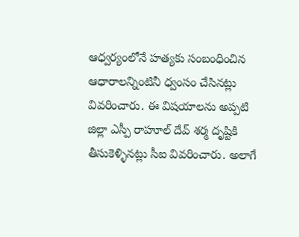ఆధ్వర్యంలోనే హత్యకు సంబంధించిన ఆధారాలన్నింటినీ ధ్వంసం చేసినట్లు వివరించారు. ఈ విషయాలను అప్పటి జిల్లా ఎస్పీ రాహూల్ దేవ్ శర్మ దృష్టికి తీసుకెళ్ళినట్లు సీఐ వివరించారు. అలాగే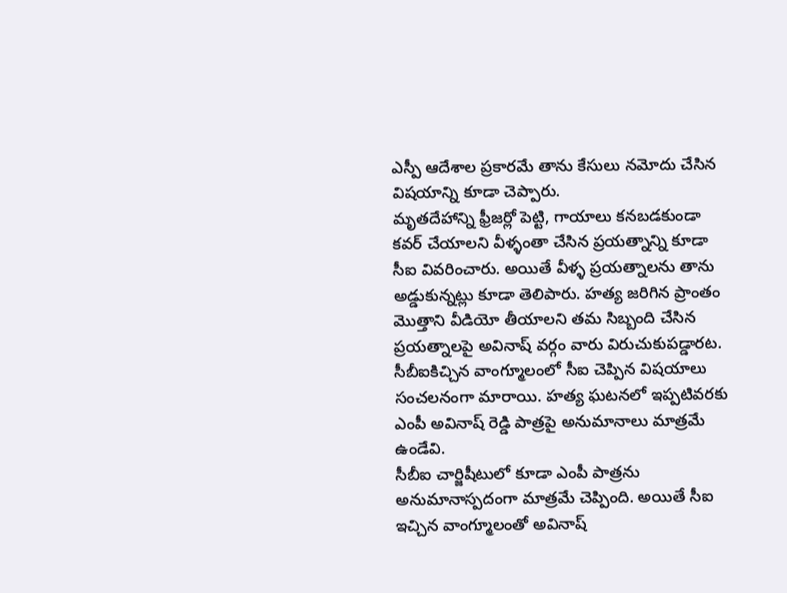ఎస్పీ ఆదేశాల ప్రకారమే తాను కేసులు నమోదు చేసిన విషయాన్ని కూడా చెప్పారు.
మృతదేహాన్ని ఫ్రీజర్లో పెట్టి, గాయాలు కనబడకుండా కవర్ చేయాలని వీళ్ళంతా చేసిన ప్రయత్నాన్ని కూడా సీఐ వివరించారు. అయితే వీళ్ళ ప్రయత్నాలను తాను అడ్డుకున్నట్లు కూడా తెలిపారు. హత్య జరిగిన ప్రాంతం మొత్తాని వీడియో తీయాలని తమ సిబ్బంది చేసిన ప్రయత్నాలపై అవినాష్ వర్గం వారు విరుచుకుపడ్డారట. సీబీఐకిచ్చిన వాంగ్మూలంలో సీఐ చెప్పిన విషయాలు సంచలనంగా మారాయి. హత్య ఘటనలో ఇప్పటివరకు ఎంపీ అవినాష్ రెడ్డి పాత్రపై అనుమానాలు మాత్రమే ఉండేవి.
సీబీఐ చార్జిషీటులో కూడా ఎంపీ పాత్రను అనుమానాస్పదంగా మాత్రమే చెప్పింది. అయితే సీఐ ఇచ్చిన వాంగ్మూలంతో అవినాష్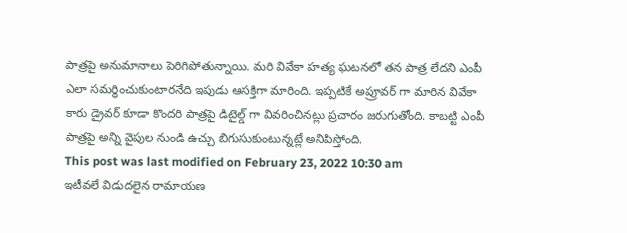పాత్రపై అనుమానాలు పెరిగిపోతున్నాయి. మరి వివేకా హత్య ఘటనలో తన పాత్ర లేదని ఎంపీ ఎలా సమర్ధించుకుంటారనేది ఇపుడు ఆసక్తిగా మారింది. ఇప్పటికే అప్రూవర్ గా మారిన వివేకా కారు డ్రైవర్ కూడా కొందరి పాత్రపై డిటైల్డ్ గా వివరించినట్లు ప్రచారం జరుగుతోంది. కాబట్టి ఎంపీ పాత్రపై అన్ని వైపుల నుండి ఉచ్చు బిగుసుకుంటున్నట్లే అనిపిస్తోంది.
This post was last modified on February 23, 2022 10:30 am
ఇటీవలే విడుదలైన రామాయణ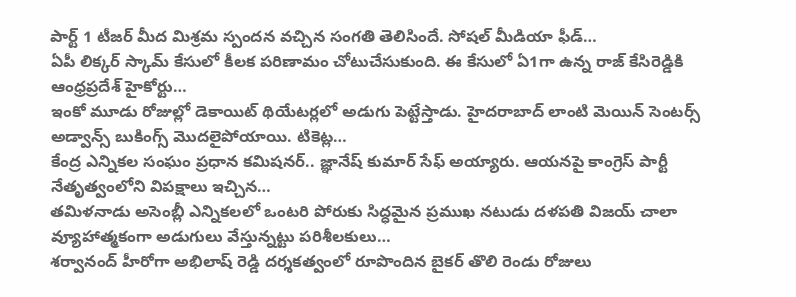పార్ట్ 1 టీజర్ మీద మిశ్రమ స్పందన వచ్చిన సంగతి తెలిసిందే. సోషల్ మీడియా ఫీడ్…
ఏపీ లిక్కర్ స్కామ్ కేసులో కీలక పరిణామం చోటుచేసుకుంది. ఈ కేసులో ఏ1గా ఉన్న రాజ్ కేసిరెడ్డికి ఆంధ్రప్రదేశ్ హైకోర్టు…
ఇంకో మూడు రోజుల్లో డెకాయిట్ థియేటర్లలో అడుగు పెట్టేస్తాడు. హైదరాబాద్ లాంటి మెయిన్ సెంటర్స్ అడ్వాన్స్ బుకింగ్స్ మొదలైపోయాయి. టికెట్ల…
కేంద్ర ఎన్నికల సంఘం ప్రధాన కమిషనర్.. జ్ఞానేష్ కుమార్ సేఫ్ అయ్యారు. ఆయనపై కాంగ్రెస్ పార్టీ నేతృత్వంలోని విపక్షాలు ఇచ్చిన…
తమిళనాడు అసెంబ్లీ ఎన్నికలలో ఒంటరి పోరుకు సిద్ధమైన ప్రముఖ నటుడు దళపతి విజయ్ చాలా వ్యూహాత్మకంగా అడుగులు వేస్తున్నట్టు పరిశీలకులు…
శర్వానంద్ హీరోగా అభిలాష్ రెడ్డి దర్శకత్వంలో రూపొందిన బైకర్ తొలి రెండు రోజులు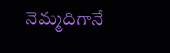నెమ్మదిగానే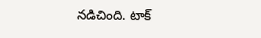నడిచింది. టాక్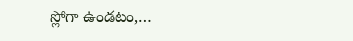స్లోగా ఉండటం,…